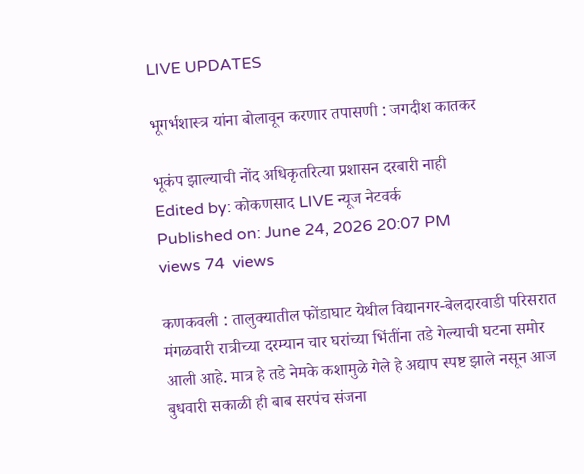LIVE UPDATES

भूगर्भशास्त्र यांना बोलावून करणार तपासणी : जगदीश कातकर

भूकंप झाल्याची नोंद अधिकृतरित्या प्रशासन दरबारी नाही
Edited by: कोकणसाद LIVE न्यूज नेटवर्क
Published on: June 24, 2026 20:07 PM
views 74  views

कणकवली : तालुक्यातील फोंडाघाट येथील विद्यानगर-बेलदारवाडी परिसरात मंगळवारी रात्रीच्या दरम्यान चार घरांच्या भिंतींना तडे गेल्याची घटना समोर आली आहे. मात्र हे तडे नेमके कशामुळे गेले हे अद्याप स्पष्ट झाले नसून आज बुधवारी सकाळी ही बाब सरपंच संजना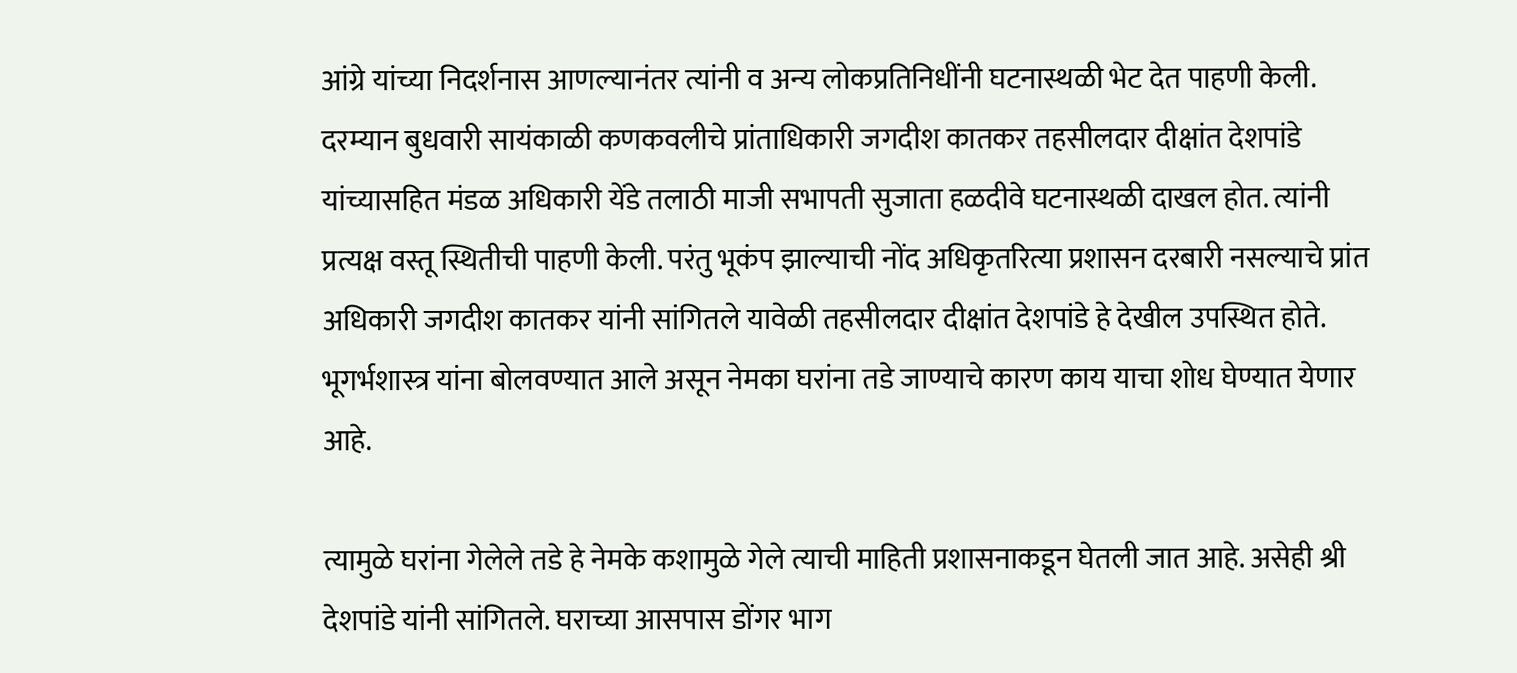आंग्रे यांच्या निदर्शनास आणल्यानंतर त्यांनी व अन्य लोकप्रतिनिधींनी घटनास्थळी भेट देत पाहणी केली. दरम्यान बुधवारी सायंकाळी कणकवलीचे प्रांताधिकारी जगदीश कातकर तहसीलदार दीक्षांत देशपांडे यांच्यासहित मंडळ अधिकारी येंडे तलाठी माजी सभापती सुजाता हळदीवे घटनास्थळी दाखल होत. त्यांनी प्रत्यक्ष वस्तू स्थितीची पाहणी केली. परंतु भूकंप झाल्याची नोंद अधिकृतरित्या प्रशासन दरबारी नसल्याचे प्रांत अधिकारी जगदीश कातकर यांनी सांगितले यावेळी तहसीलदार दीक्षांत देशपांडे हे देखील उपस्थित होते. भूगर्भशास्त्र यांना बोलवण्यात आले असून नेमका घरांना तडे जाण्याचे कारण काय याचा शोध घेण्यात येणार आहे.

त्यामुळे घरांना गेलेले तडे हे नेमके कशामुळे गेले त्याची माहिती प्रशासनाकडून घेतली जात आहे. असेही श्री देशपांडे यांनी सांगितले. घराच्या आसपास डोंगर भाग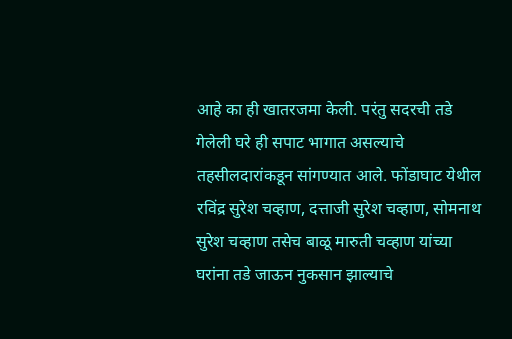आहे का ही खातरजमा केली. परंतु सदरची तडे गेलेली घरे ही सपाट भागात असल्याचे तहसीलदारांकडून सांगण्यात आले. फोंडाघाट येथील रविंद्र सुरेश चव्हाण, दत्ताजी सुरेश चव्हाण, सोमनाथ सुरेश चव्हाण तसेच बाळू मारुती चव्हाण यांच्या घरांना तडे जाऊन नुकसान झाल्याचे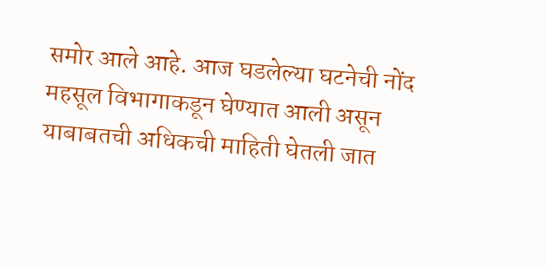समोर आले आहे. आज घडलेल्या घटनेची नोंद महसूल विभागाकडून घेण्यात आली असून याबाबतची अधिकची माहिती घेतली जात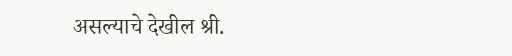असल्याचे देखील श्री.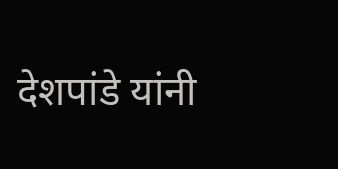देशपांडे यांनी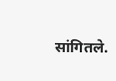सांगितले.